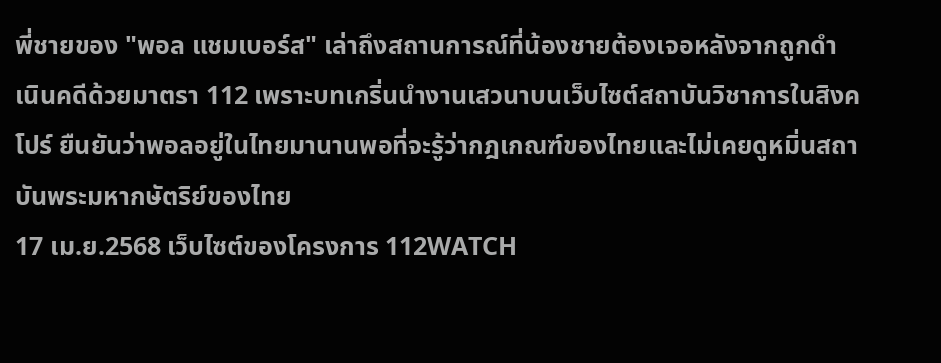พี่ชายของ "พอล แชมเบอร์ส" เล่าถึงสถานการณ์ที่น้องชายต้องเจอหลังจากถูกดำเนินคดีด้วยมาตรา 112 เพราะบทเกริ่นนำงานเสวนาบนเว็บไซต์สถาบันวิชาการในสิงคโปร์ ยืนยันว่าพอลอยู่ในไทยมานานพอที่จะรู้ว่ากฎเกณฑ์ของไทยและไม่เคยดูหมิ่นสถาบันพระมหากษัตริย์ของไทย
17 เม.ย.2568 เว็บไซต์ของโครงการ 112WATCH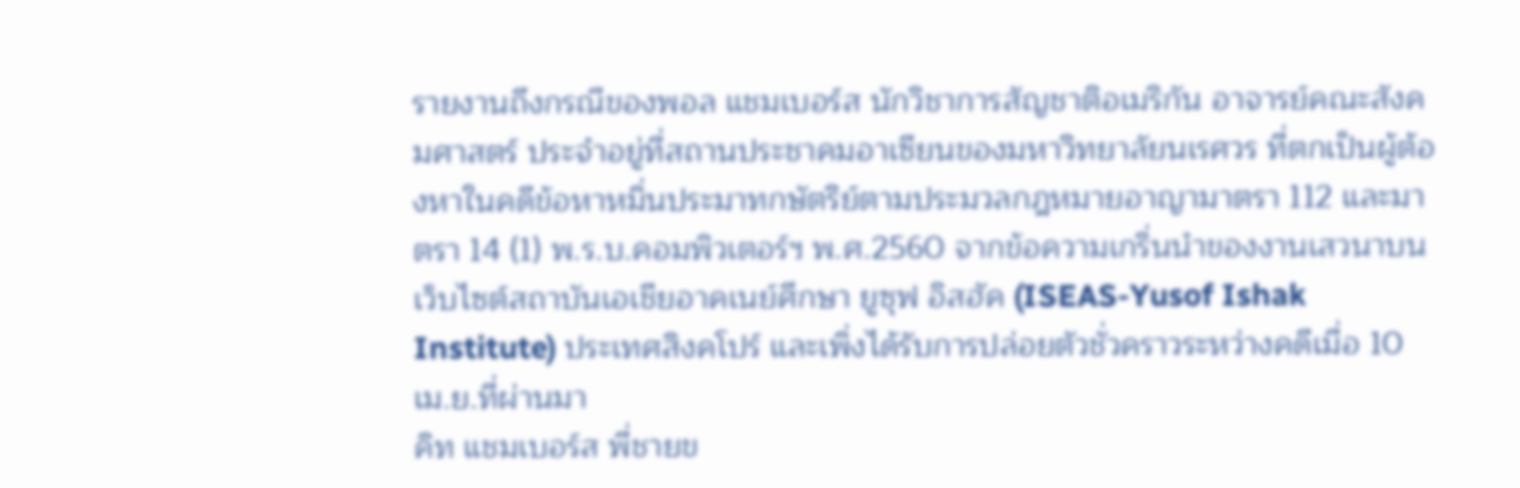รายงานถึงกรณีของพอล แชมเบอร์ส นักวิชาการสัญชาติอเมริกัน อาจารย์คณะสังคมศาสตร์ ประจำอยู่ที่สถานประชาคมอาเซียนของมหาวิทยาลัยนเรศวร ที่ตกเป็นผู้ต้องหาในคดีข้อหาหมิ่นประมาทกษัตริย์ตามประมวลกฎหมายอาญามาตรา 112 และมาตรา 14 (1) พ.ร.บ.คอมพิวเตอร์ฯ พ.ศ.2560 จากข้อความเกริ่นนำของงานเสวนาบนเว็บไซต์สถาบันเอเชียอาคเนย์ศึกษา ยูซุฟ อิสฮัค (ISEAS-Yusof Ishak Institute) ประเทศสิงคโปร์ และเพิ่งได้รับการปล่อยตัวชั่วคราวระหว่างคดีเมื่อ 10 เม.ย.ที่ผ่านมา
คิท แชมเบอร์ส พี่ชายข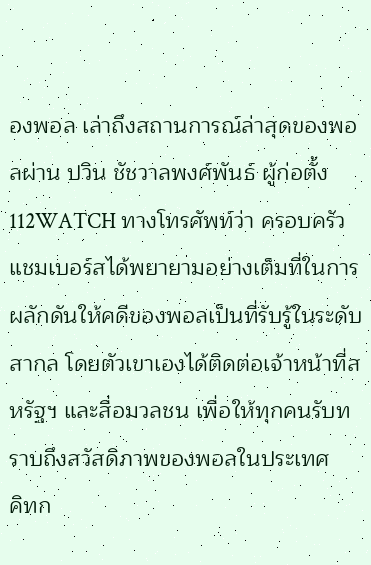องพอล เล่าถึงสถานการณ์ล่าสุดของพอลผ่าน ปวิน ชัชวาลพงศ์พันธ์ ผู้ก่อตั้ง 112WATCH ทางโทรศัพท์ว่า ครอบครัวแชมเบอร์สได้พยายามอย่างเต็มที่ในการผลักดันให้คดีของพอลเป็นที่รับรู้ในระดับสากล โดยตัวเขาเองได้ติดต่อเจ้าหน้าที่สหรัฐฯ และสื่อมวลชน เพื่อให้ทุกคนรับทราบถึงสวัสดิภาพของพอลในประเทศ
คิทก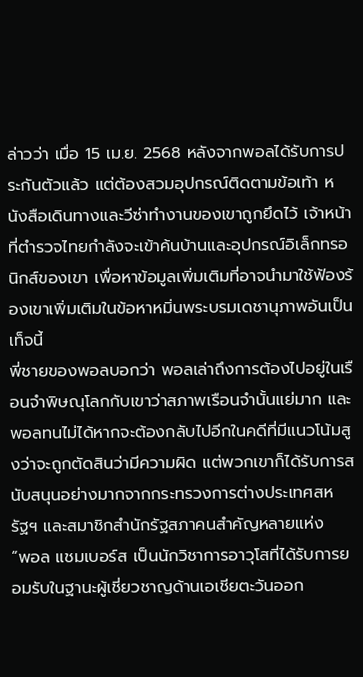ล่าวว่า เมื่อ 15 เม.ย. 2568 หลังจากพอลได้รับการประกันตัวแล้ว แต่ต้องสวมอุปกรณ์ติดตามข้อเท้า หนังสือเดินทางและวีซ่าทำงานของเขาถูกยึดไว้ เจ้าหน้าที่ตำรวจไทยกำลังจะเข้าค้นบ้านและอุปกรณ์อิเล็กทรอนิกส์ของเขา เพื่อหาข้อมูลเพิ่มเติมที่อาจนำมาใช้ฟ้องร้องเขาเพิ่มเติมในข้อหาหมิ่นพระบรมเดชานุภาพอันเป็นเท็จนี้
พี่ชายของพอลบอกว่า พอลเล่าถึงการต้องไปอยู่ในเรือนจำพิษณุโลกกับเขาว่าสภาพเรือนจำนั้นแย่มาก และพอลทนไม่ได้หากจะต้องกลับไปอีกในคดีที่มีแนวโน้มสูงว่าจะถูกตัดสินว่ามีความผิด แต่พวกเขาก็ได้รับการสนับสนุนอย่างมากจากกระทรวงการต่างประเทศสหรัฐฯ และสมาชิกสำนักรัฐสภาคนสำคัญหลายแห่ง
“พอล แชมเบอร์ส เป็นนักวิชาการอาวุโสที่ได้รับการยอมรับในฐานะผู้เชี่ยวชาญด้านเอเชียตะวันออก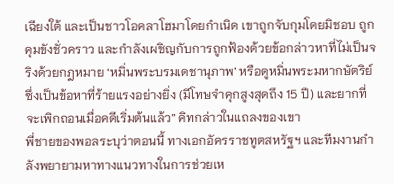เฉียงใต้ และเป็นชาวโอคลาโฮมาโดยกำเนิด เขาถูกจับกุมโดยมิชอบ ถูกคุมขังชั่วคราว และกำลังเผชิญกับการถูกฟ้องด้วยข้อกล่าวหาที่ไม่เป็นจริงด้วยกฎหมาย ‘หมิ่นพระบรมเดชานุภาพ’ หรือดูหมิ่นพระมหากษัตริย์ ซึ่งเป็นข้อหาที่ร้ายแรงอย่างยิ่ง (มีโทษจำคุกสูงสุดถึง 15 ปี) และยากที่จะเพิกถอนเมื่อคดีเริ่มต้นแล้ว” คิทกล่าวในแถลงของเขา
พี่ชายของพอลระบุว่าตอนนี้ ทางเอกอัครราชทูตสหรัฐฯ และทีมงานกำลังพยายามหาทางแนวทางในการช่วยเห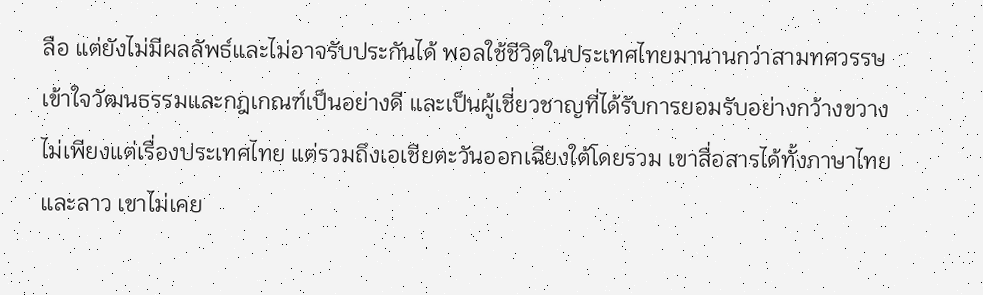ลือ แต่ยังไม่มีผลลัพธ์และไม่อาจรับประกันได้ พอลใช้ชีวิตในประเทศไทยมานานกว่าสามทศวรรษ เข้าใจวัฒนธรรมและกฎเกณฑ์เป็นอย่างดี และเป็นผู้เชี่ยวชาญที่ได้รับการยอมรับอย่างกว้างขวาง ไม่เพียงแต่เรื่องประเทศไทย แต่รวมถึงเอเชียตะวันออกเฉียงใต้โดยรวม เขาสื่อสารได้ทั้งภาษาไทยและลาว เขาไม่เคย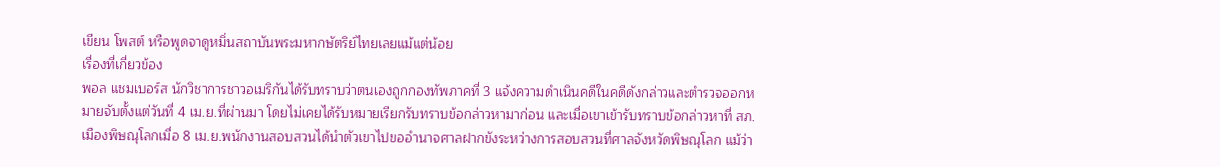เขียน โพสต์ หรือพูดจาดูหมิ่นสถาบันพระมหากษัตริย์ไทยเลยแม้แต่น้อย
เรื่องที่เกี่ยวข้อง
พอล แชมเบอร์ส นักวิชาการชาวอเมริกันได้รับทราบว่าตนเองถูกกองทัพภาคที่ 3 แจ้งความดำเนินคดีในคดีดังกล่าวและตำรวจออกหมายจับตั้งแต่วันที่ 4 เม.ย.ที่ผ่านมา โดยไม่เคยได้รับหมายเรียกรับทราบข้อกล่าวหามาก่อน และเมื่อเขาเข้ารับทราบข้อกล่าวหาที่ สภ.เมืองพิษณุโลกเมื่อ 8 เม.ย.พนักงานสอบสวนได้นำตัวเขาไปขออำนาจศาลฝากขังระหว่างการสอบสวนที่ศาลจังหวัดพิษณุโลก แม้ว่า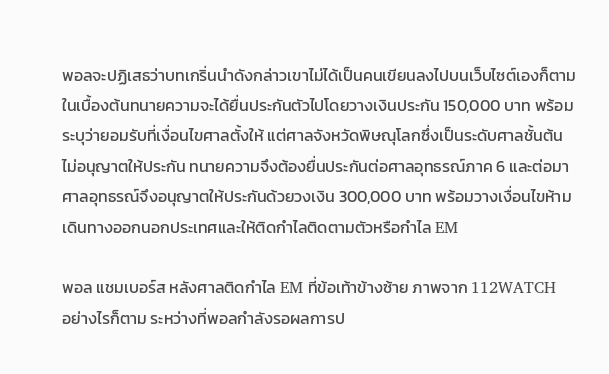พอลจะปฏิเสธว่าบทเกริ่นนำดังกล่าวเขาไม่ได้เป็นคนเขียนลงไปบนเว็บไซต์เองก็ตาม
ในเบื้องต้นทนายความจะได้ยื่นประกันตัวไปโดยวางเงินประกัน 150,000 บาท พร้อมระบุว่ายอมรับที่เงื่อนไขศาลตั้งให้ แต่ศาลจังหวัดพิษณุโลกซึ่งเป็นระดับศาลชั้นต้นไม่อนุญาตให้ประกัน ทนายความจึงต้องยื่นประกันต่อศาลอุทธรณ์ภาค 6 และต่อมาศาลอุทธรณ์จึงอนุญาตให้ประกันด้วยวงเงิน 300,000 บาท พร้อมวางเงื่อนไขห้ามเดินทางออกนอกประเทศและให้ติดกำไลติดตามตัวหรือกำไล EM

พอล แชมเบอร์ส หลังศาลติดกำไล EM ที่ข้อเท้าข้างซ้าย ภาพจาก 112WATCH
อย่างไรก็ตาม ระหว่างที่พอลกำลังรอผลการป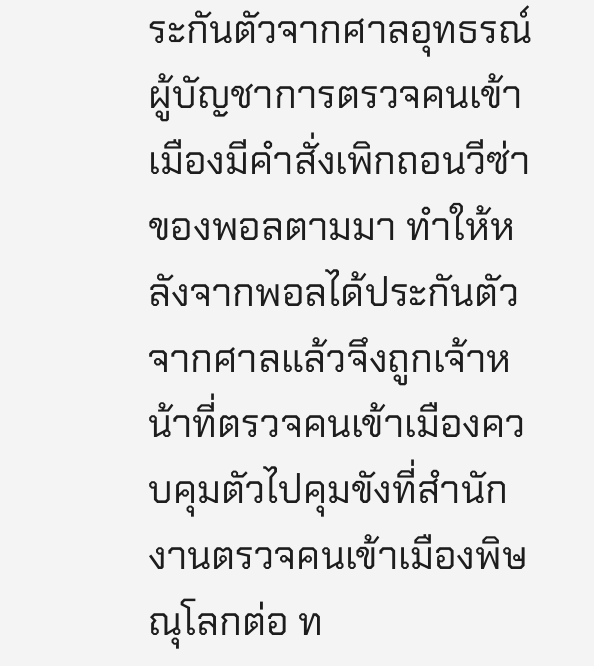ระกันตัวจากศาลอุทธรณ์ ผู้บัญชาการตรวจคนเข้าเมืองมีคำสั่งเพิกถอนวีซ่าของพอลตามมา ทำให้หลังจากพอลได้ประกันตัวจากศาลแล้วจึงถูกเจ้าหน้าที่ตรวจคนเข้าเมืองควบคุมตัวไปคุมขังที่สำนักงานตรวจคนเข้าเมืองพิษณุโลกต่อ ท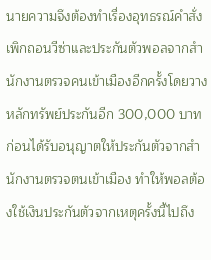นายความจึงต้องทำเรื่องอุทธรณ์คำสั่งเพิกถอนวีซ่าและประกันตัวพอลจากสำนักงานตรวจคนเข้าเมืองอีกครั้งโดยวางหลักทรัพย์ประกันอีก 300,000 บาทก่อนได้รับอนุญาตให้ประกันตัวจากสำนักงานตรวจตนเข้าเมือง ทำให้พอลต้องใช้เงินประกันตัวจากเหตุครั้งนี้ไปถึง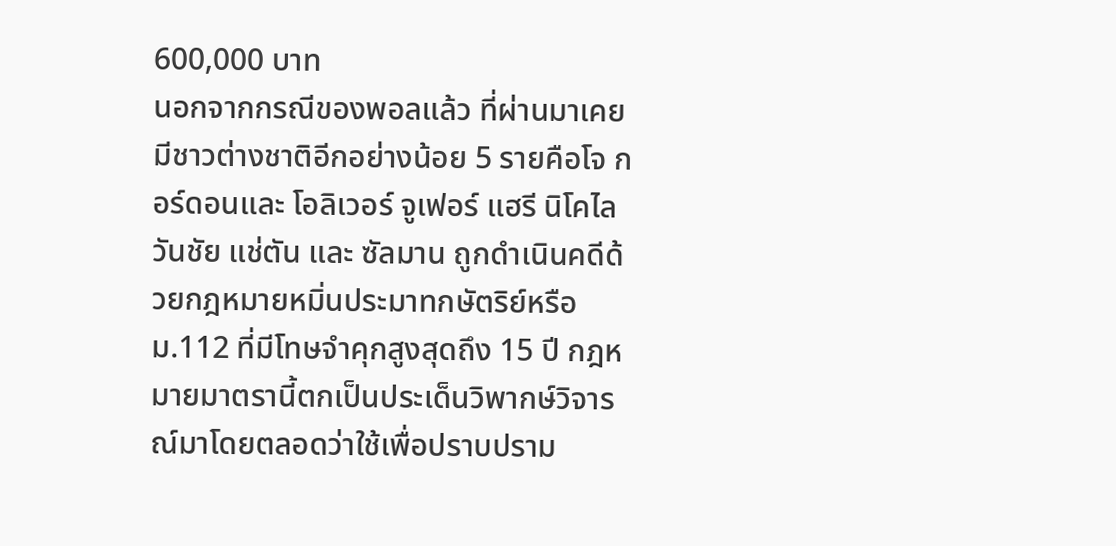600,000 บาท
นอกจากกรณีของพอลแล้ว ที่ผ่านมาเคยมีชาวต่างชาติอีกอย่างน้อย 5 รายคือโจ กอร์ดอนและ โอลิเวอร์ จูเฟอร์ แฮรี นิโคไล วันชัย แช่ตัน และ ซัลมาน ถูกดำเนินคดีด้วยกฎหมายหมิ่นประมาทกษัตริย์หรือ ม.112 ที่มีโทษจำคุกสูงสุดถึง 15 ปี กฎหมายมาตรานี้ตกเป็นประเด็นวิพากษ์วิจารณ์มาโดยตลอดว่าใช้เพื่อปราบปราม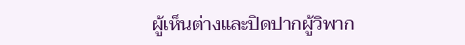ผู้เห็นต่างและปิดปากผู้วิพาก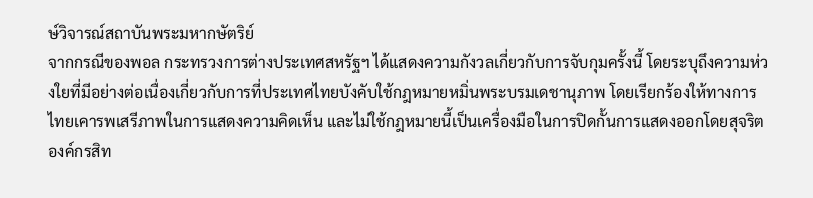ษ์วิจารณ์สถาบันพระมหากษัตริย์
จากกรณีของพอล กระทรวงการต่างประเทศสหรัฐฯ ได้แสดงความกังวลเกี่ยวกับการจับกุมครั้งนี้ โดยระบุถึงความห่วงใยที่มีอย่างต่อเนื่องเกี่ยวกับการที่ประเทศไทยบังคับใช้กฎหมายหมิ่นพระบรมเดชานุภาพ โดยเรียกร้องให้ทางการไทยเคารพเสรีภาพในการแสดงความคิดเห็น และไม่ใช้กฎหมายนี้เป็นเครื่องมือในการปิดกั้นการแสดงออกโดยสุจริต องค์กรสิท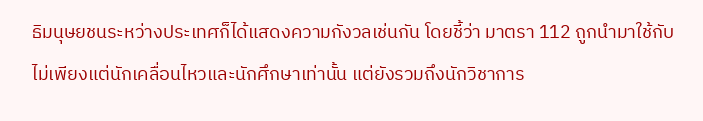ธิมนุษยชนระหว่างประเทศก็ได้แสดงความกังวลเช่นกัน โดยชี้ว่า มาตรา 112 ถูกนำมาใช้กับไม่เพียงแต่นักเคลื่อนไหวและนักศึกษาเท่านั้น แต่ยังรวมถึงนักวิชาการ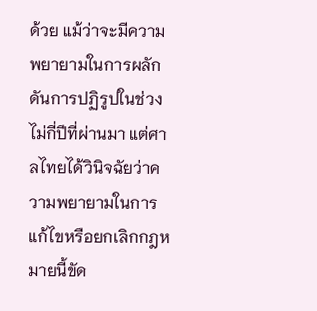ด้วย แม้ว่าจะมีความพยายามในการผลักดันการปฏิรูปในช่วงไม่กี่ปีที่ผ่านมา แต่ศาลไทยได้วินิจฉัยว่าความพยายามในการแก้ไขหรือยกเลิกกฎหมายนี้ขัด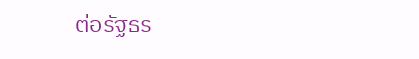ต่อรัฐธร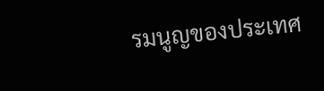รมนูญของประเทศ